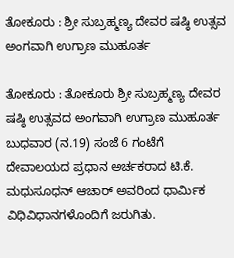ತೋಕೂರು : ಶ್ರೀ ಸುಬ್ರಹ್ಮಣ್ಯ ದೇವರ ಷಷ್ಠಿ ಉತ್ಸವ ಅಂಗವಾಗಿ ಉಗ್ರಾಣ ಮುಹೂರ್ತ

ತೋಕೂರು : ತೋಕೂರು ಶ್ರೀ ಸುಬ್ರಹ್ಮಣ್ಯ ದೇವರ ಷಷ್ಠಿ ಉತ್ಸವದ ಅಂಗವಾಗಿ ಉಗ್ರಾಣ ಮುಹೂರ್ತ ಬುಧವಾರ (ನ.19) ಸಂಜೆ 6 ಗಂಟೆಗೆ ದೇವಾಲಯದ ಪ್ರಧಾನ ಅರ್ಚಕರಾದ ಟಿ.ಕೆ. ಮಧುಸೂಧನ್ ಆಚಾರ್‌ ಅವರಿಂದ ಧಾರ್ಮಿಕ ವಿಧಿವಿಧಾನಗಳೊಂದಿಗೆ ಜರುಗಿತು.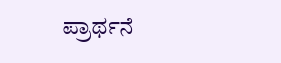ಪ್ರಾರ್ಥನೆ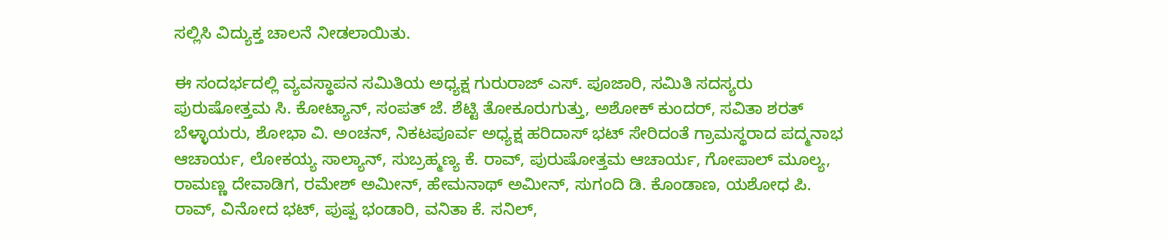ಸಲ್ಲಿಸಿ ವಿದ್ಯುಕ್ತ ಚಾಲನೆ ನೀಡಲಾಯಿತು.

ಈ ಸಂದರ್ಭದಲ್ಲಿ ವ್ಯವಸ್ಥಾಪನ ಸಮಿತಿಯ ಅಧ್ಯಕ್ಷ ಗುರುರಾಜ್ ಎಸ್. ಪೂಜಾರಿ, ಸಮಿತಿ ಸದಸ್ಯರು ಪುರುಷೋತ್ತಮ ಸಿ. ಕೋಟ್ಯಾನ್, ಸಂಪತ್ ಜೆ. ಶೆಟ್ಟಿ ತೋಕೂರುಗುತ್ತು, ಅಶೋಕ್ ಕುಂದರ್, ಸವಿತಾ ಶರತ್ ಬೆಳ್ಳಾಯರು, ಶೋಭಾ ವಿ. ಅಂಚನ್, ನಿಕಟಪೂರ್ವ ಅಧ್ಯಕ್ಷ ಹರಿದಾಸ್ ಭಟ್ ಸೇರಿದಂತೆ ಗ್ರಾಮಸ್ಥರಾದ ಪದ್ಮನಾಭ ಆಚಾರ್ಯ, ಲೋಕಯ್ಯ ಸಾಲ್ಯಾನ್, ಸುಬ್ರಹ್ಮಣ್ಯ ಕೆ. ರಾವ್, ಪುರುಷೋತ್ತಮ ಆಚಾರ್ಯ, ಗೋಪಾಲ್ ಮೂಲ್ಯ, ರಾಮಣ್ಣ ದೇವಾಡಿಗ, ರಮೇಶ್ ಅಮೀನ್, ಹೇಮನಾಥ್ ಅಮೀನ್, ಸುಗಂದಿ ಡಿ. ಕೊಂಡಾಣ, ಯಶೋಧ ಪಿ. ರಾವ್, ವಿನೋದ ಭಟ್, ಪುಷ್ಪ ಭಂಡಾರಿ, ವನಿತಾ ಕೆ. ಸನಿಲ್,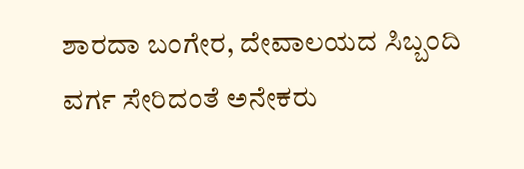ಶಾರದಾ ಬಂಗೇರ, ದೇವಾಲಯದ ಸಿಬ್ಬಂದಿ ವರ್ಗ ಸೇರಿದಂತೆ ಅನೇಕರು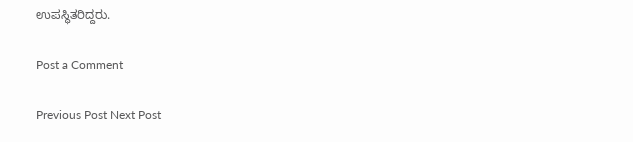ಉಪಸ್ಥಿತರಿದ್ದರು.

Post a Comment

Previous Post Next Post